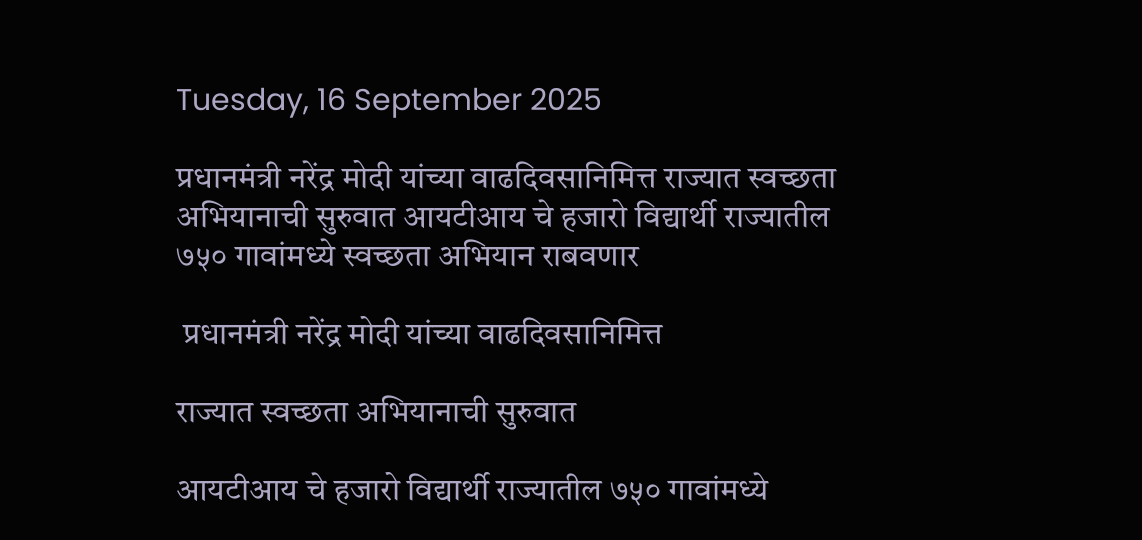Tuesday, 16 September 2025

प्रधानमंत्री नरेंद्र मोदी यांच्या वाढदिवसानिमित्त राज्यात स्वच्छता अभियानाची सुरुवात आयटीआय चे हजारो विद्यार्थी राज्यातील ७५० गावांमध्ये स्वच्छता अभियान राबवणार

 प्रधानमंत्री नरेंद्र मोदी यांच्या वाढदिवसानिमित्त

राज्यात स्वच्छता अभियानाची सुरुवात

आयटीआय चे हजारो विद्यार्थी राज्यातील ७५० गावांमध्ये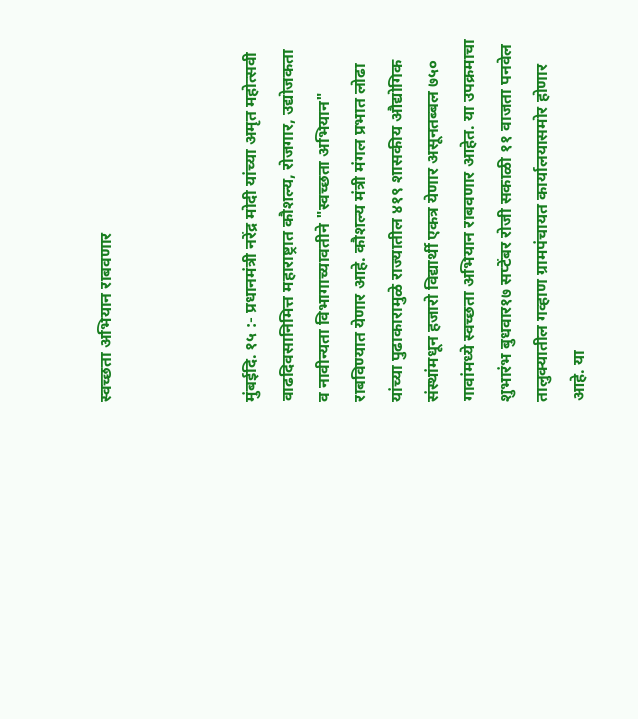स्वच्छता अभियान राबवणार



मुंबईदि. १५ :- प्रधानमंत्री नरेंद्र मोदी यांच्या अमृत महोत्सवी वाढदिवसानिमित्त महाराष्ट्रात कौशल्य, रोजगार, उद्योजकता व नावीन्यता विभागाच्यावतीने "स्वच्छता अभियान" राबविण्यात येणार आहे. कौशल्य मंत्री मंगल प्रभात लोढा यांच्या पुढाकारामुळे राज्यातील ४१९ शासकीय औद्योगिक संस्थांमधून हजारो विद्यार्थी एकत्र येणार असूनतब्बल ७५० गावांमध्ये स्वच्छता अभियान राबवणार आहेत. या उपक्रमाचा शुभारंभ बुधवार१७ सप्टेंबर रोजी सकाळी ११ वाजता पनवेल तालुक्यातील गव्हाण ग्रामपंचायत कार्यालयासमोर होणार आहे. या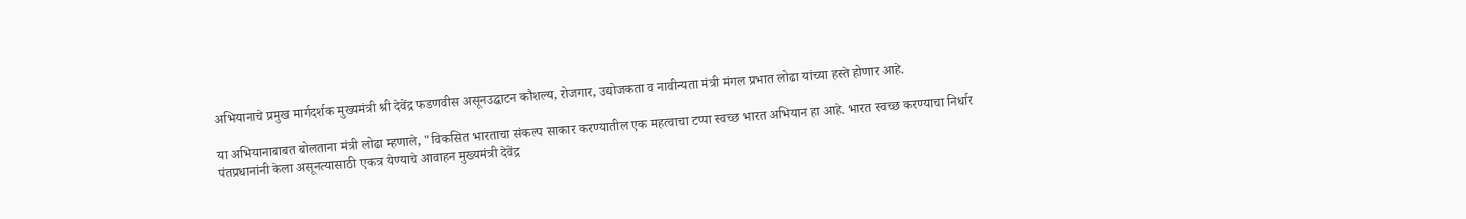अभियानाचे प्रमुख मार्गदर्शक मुख्यमंत्री श्री देवेंद्र फडणवीस असूनउद्घाटन कौशल्य, रोजगार, उद्योजकता व नावीन्यता मंत्री मंगल प्रभात लोढा यांच्या हस्ते होणार आहे.

या अभियानाबाबत बोलताना मंत्री लोढा म्हणाले, "विकसित भारताचा संकल्प साकार करण्यातील एक महत्वाचा टप्पा स्वच्छ भारत अभियान हा आहे. भारत स्वच्छ करण्याचा निर्धार पंतप्रधानांनी केला असूनत्यासाठी एकत्र येण्याचे आवाहन मुख्यमंत्री देवेंद्र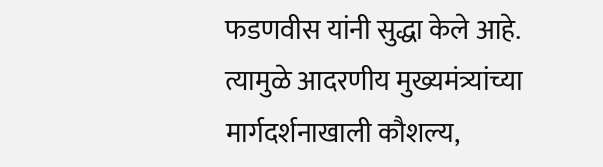फडणवीस यांनी सुद्धा केले आहे. त्यामुळे आदरणीय मुख्यमंत्र्यांच्या मार्गदर्शनाखाली कौशल्य,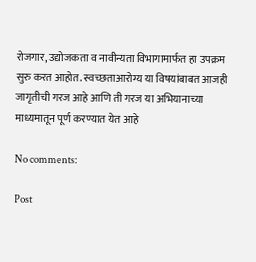रोजगार, उद्योजकता व नावीन्यता विभागामार्फत हा उपक्रम सुरु करत आहोत. स्वच्छताआरोग्य या विषयांबाबत आजही जागृतीची गरज आहे आणि ती गरज या अभियानाच्या माध्यमातून पूर्ण करण्यात येत आहे

No comments:

Post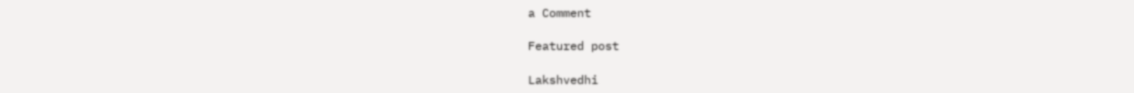a Comment

Featured post

Lakshvedhi